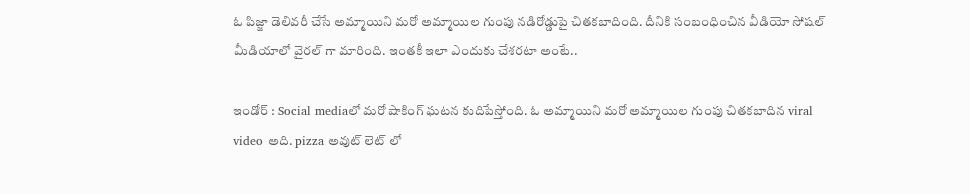ఓ పిజ్జా డెలివరీ చేసే అమ్మాయిని మరో అమ్మాయిల గుంపు నడిరోడ్డుపై చితకబాదింది. దీనికి సంబంధించిన వీడియో సోషల్ మీడియాలో వైరల్ గా మారింది. ఇంతకీ ఇలా ఎందుకు చేశరటా అంటే..

ఇండోర్ : Social mediaలో మరో షాకింగ్ ఘటన కుదిపేస్తోంది. ఓ అమ్మాయిని మరో అమ్మాయిల గుంపు చితకబాదిన viral video అది. pizza అవుట్ లెట్ లో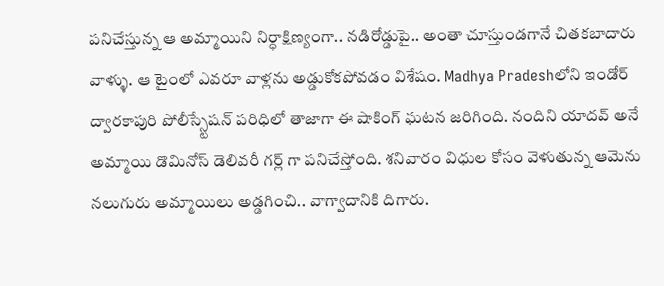పనిచేస్తున్న ఆ అమ్మాయిని నిర్ధాక్షిణ్యంగా.. నడిరోడ్డుపై.. అంతా చూస్తుండగానే చితకబాదారు వాళ్ళు. ఆ టైంలో ఎవరూ వాళ్లను అడ్డుకోకపోవడం విశేషం. Madhya Pradeshలోని ఇండోర్ ద్వారకాపురి పోలీస్స్టేషన్ పరిధిలో తాజాగా ఈ షాకింగ్ ఘటన జరిగింది. నందిని యాదవ్ అనే అమ్మాయి డొమినోస్ డెలివరీ గర్ల్ గా పనిచేస్తోంది. శనివారం విధుల కోసం వెళుతున్న ఆమెను నలుగురు అమ్మాయిలు అడ్డగించి.. వాగ్వాదానికి దిగారు.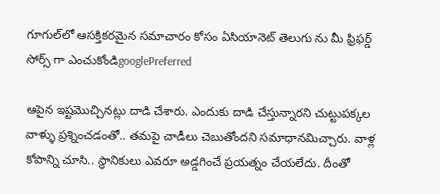గూగుల్‌లో ఆసక్తికరమైన సమాచారం కోసం ఏసియానెట్ తెలుగు ను మీ ఫ్రిఫర్డ్ సోర్స్ గా ఎంచుకోండిgooglePreferred

ఆపైన ఇష్టమొచ్చినట్లు దాడి చేశారు. ఎందుకు దాడి చేస్తున్నారని చుట్టుపక్కల వాళ్ళు ప్రశ్నించడంతో.. తమపై చాడీలు చెబుతోందని సమాధానమిచ్చారు. వాళ్ల కోపాన్ని చూసి.. స్థానికులు ఎవరూ అడ్డగించే ప్రయత్నం చేయలేదు. దీంతో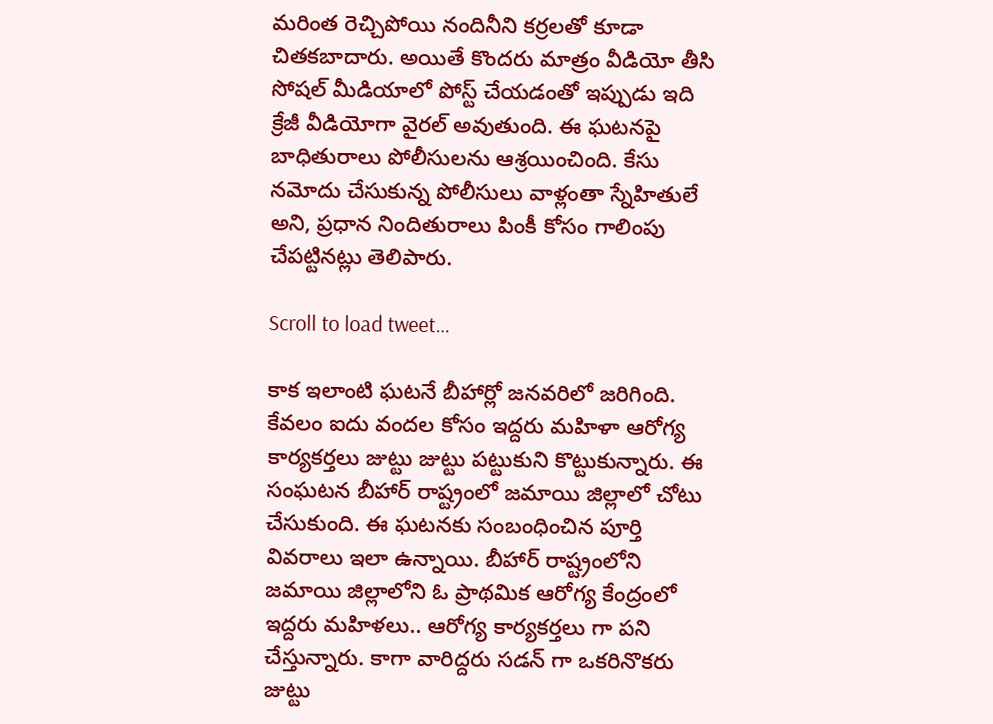మరింత రెచ్చిపోయి నందినీని కర్రలతో కూడా చితకబాదారు. అయితే కొందరు మాత్రం వీడియో తీసి సోషల్ మీడియాలో పోస్ట్ చేయడంతో ఇప్పుడు ఇది క్రేజీ వీడియోగా వైరల్ అవుతుంది. ఈ ఘటనపై బాధితురాలు పోలీసులను ఆశ్రయించింది. కేసు నమోదు చేసుకున్న పోలీసులు వాళ్లంతా స్నేహితులే అని, ప్రధాన నిందితురాలు పింకీ కోసం గాలింపు చేపట్టినట్లు తెలిపారు.

Scroll to load tweet…

కాక ఇలాంటి ఘటనే బీహార్లో జనవరిలో జరిగింది. కేవలం ఐదు వందల కోసం ఇద్దరు మహిళా ఆరోగ్య కార్యకర్తలు జుట్టు జుట్టు పట్టుకుని కొట్టుకున్నారు. ఈ సంఘటన బీహార్ రాష్ట్రంలో జమాయి జిల్లాలో చోటు చేసుకుంది. ఈ ఘటనకు సంబంధించిన పూర్తి వివరాలు ఇలా ఉన్నాయి. బీహార్ రాష్ట్రంలోని జమాయి జిల్లాలోని ఓ ప్రాథమిక ఆరోగ్య కేంద్రంలో ఇద్దరు మహిళలు.. ఆరోగ్య కార్యకర్తలు గా పని చేస్తున్నారు. కాగా వారిద్దరు సడన్ గా ఒకరినొకరు జుట్టు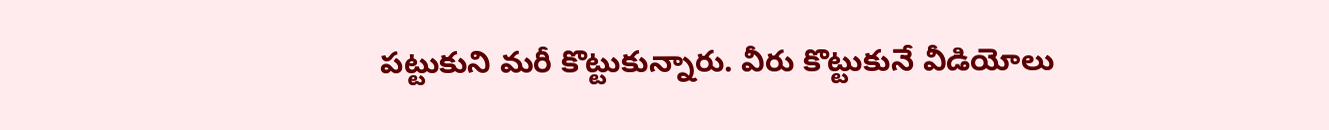పట్టుకుని మరీ కొట్టుకున్నారు. వీరు కొట్టుకునే వీడియోలు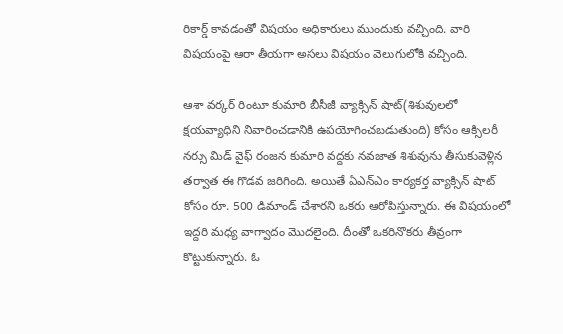రికార్డ్ కావడంతో విషయం అధికారులు ముందుకు వచ్చింది. వారి విషయంపై ఆరా తీయగా అసలు విషయం వెలుగులోకి వచ్చింది.

ఆశా వర్కర్ రింటూ కుమారి బీసీజీ వ్యాక్సిన్ షాట్(శిశువులలో క్షయవ్యాధిని నివారించడానికి ఉపయోగించబడుతుంది) కోసం ఆక్సిలరీ నర్సు మిడ్ వైఫ్ రంజన కుమారి వద్దకు నవజాత శిశువును తీసుకువెళ్లిన తర్వాత ఈ గొడవ జరిగింది. అయితే ఏఎన్ఎం కార్యకర్త వ్యాక్సిన్ షాట్ కోసం రూ. 500 డిమాండ్ చేశారని ఒకరు ఆరోపిస్తున్నారు. ఈ విషయంలో ఇద్దరి మధ్య వాగ్వాదం మొదలైంది. దీంతో ఒకరినొకరు తీవ్రంగా కొట్టుకున్నారు. ఓ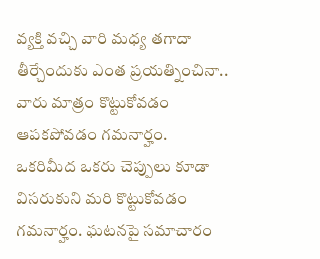వ్యక్తి వచ్చి వారి మధ్య తగాదా తీర్చేందుకు ఎంత ప్రయత్నించినా.. వారు మాత్రం కొట్టుకోవడం ఆపకపోవడం గమనార్హం. ఒకరిమీద ఒకరు చెప్పులు కూడా విసరుకుని మరి కొట్టుకోవడం గమనార్హం. ఘటనపై సమాచారం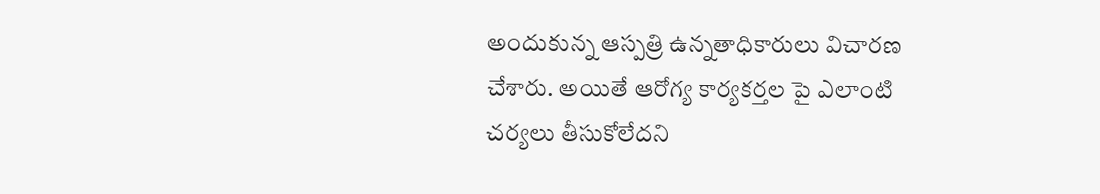అందుకున్న ఆస్పత్రి ఉన్నతాధికారులు విచారణ చేశారు. అయితే ఆరోగ్య కార్యకర్తల పై ఎలాంటి చర్యలు తీసుకోలేదని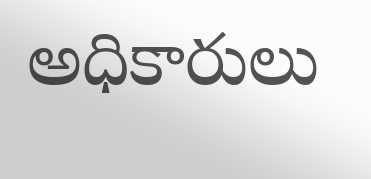అధికారులు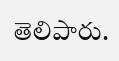తెలిపారు.